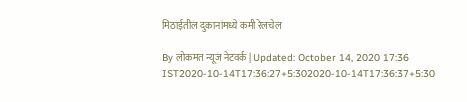मिठाईतील दुकानांमध्ये कमी रेलचेल

By लोकमत न्यूज नेटवर्क | Updated: October 14, 2020 17:36 IST2020-10-14T17:36:27+5:302020-10-14T17:36:37+5:30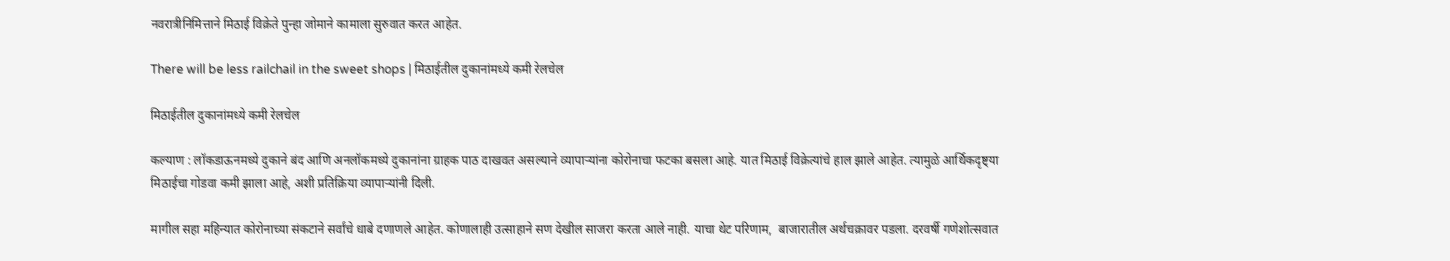नवरात्रीनिमित्ताने मिठाई विक्रेते पुन्हा जोमाने कामाला सुरुवात करत आहेत.

There will be less railchail in the sweet shops | मिठाईतील दुकानांमध्ये कमी रेलचेल

मिठाईतील दुकानांमध्ये कमी रेलचेल

कल्याण : लॉकडाऊनमध्ये दुकाने बंद आणि अनलॉकमध्ये दुकानांना ग्राहक पाठ दाखवत असल्याने व्यापाऱ्यांना कोरोनाचा फटका बसला आहे. यात मिठाई विक्रेत्यांचे हाल झाले आहेत. त्यामुळे आर्थिकदृष्ट्या मिठाईचा गोडवा कमी झाला आहे, अशी प्रतिक्रिया व्यापाऱ्यांनी दिली.

मागील सहा महिन्यात कोरोनाच्या संकटाने सर्वांचे धाबे दणाणले आहेत. कोणालाही उत्साहाने सण देखील साजरा करता आले नाही. याचा थेट परिणाम,  बाजारातील अर्थचक्रावर पडला. दरवर्षी गणेशोत्सवात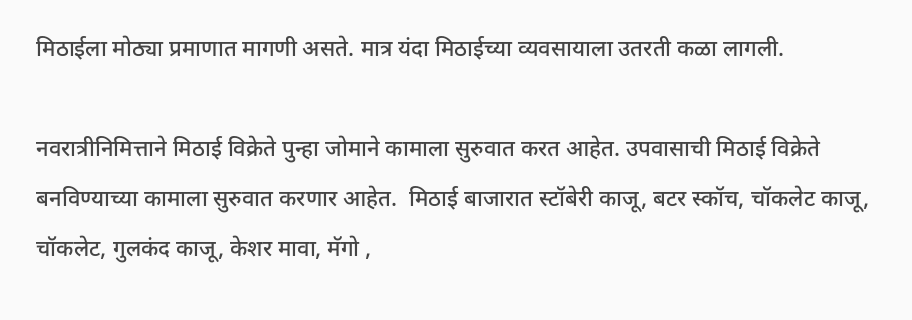मिठाईला मोठ्या प्रमाणात मागणी असते. मात्र यंदा मिठाईच्या व्यवसायाला उतरती कळा लागली.

नवरात्रीनिमित्ताने मिठाई विक्रेते पुन्हा जोमाने कामाला सुरुवात करत आहेत. उपवासाची मिठाई विक्रेते बनविण्याच्या कामाला सुरुवात करणार आहेत.  मिठाई बाजारात स्टॉबेरी काजू, बटर स्कॉच, चॉकलेट काजू, चॉकलेट, गुलकंद काजू, केशर मावा, मॅगो ,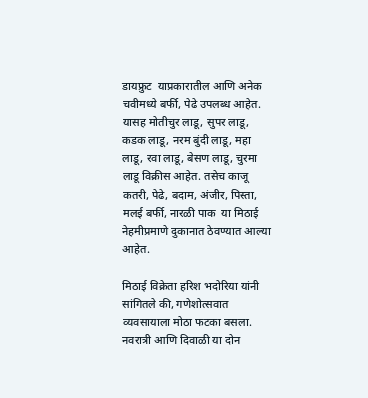डायफ्रुट  याप्रकारातील आणि अनेक चवीमध्ये बर्फी, पेढे उपलब्ध आहेत.  यासह मोतीचुर लाडू, सुपर लाडू, कडक लाडू, नरम बुंदी लाडू, महा लाडू, रवा लाडू, बेसण लाडू, चुरमा लाडू विक्रीस आहेत. तसेच काजू कतरी, पेढे, बदाम, अंजीर, पिस्ता, मलई बर्फी, नारळी पाक  या मिठाई नेहमीप्रमाणे दुकानात ठेवण्यात आल्या आहेत.

मिठाई विक्रेता हरिश भदोरिया यांनी सांगितले की, गणेशोत्सवात व्यवसायाला मोठा फटका बसला. नवरात्री आणि दिवाळी या दोन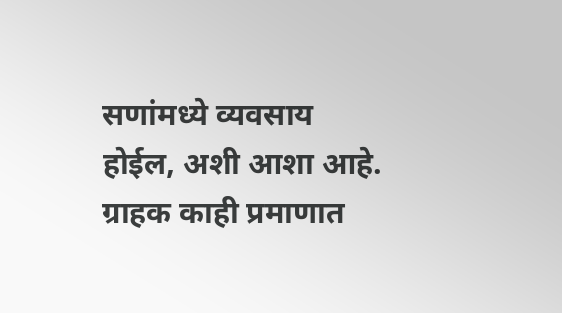सणांमध्ये व्यवसाय होईल, अशी आशा आहे. ग्राहक काही प्रमाणात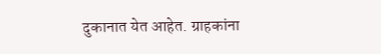दुकानात येत आहेत. ग्राहकांना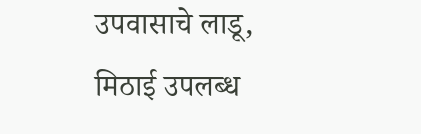उपवासाचे लाडू, मिठाई उपलब्ध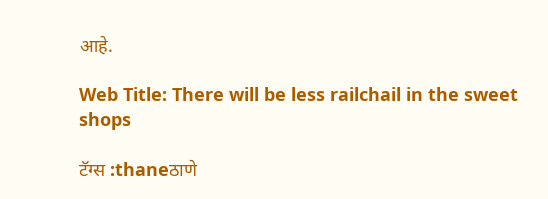आहे.

Web Title: There will be less railchail in the sweet shops

टॅग्स :thaneठाणे